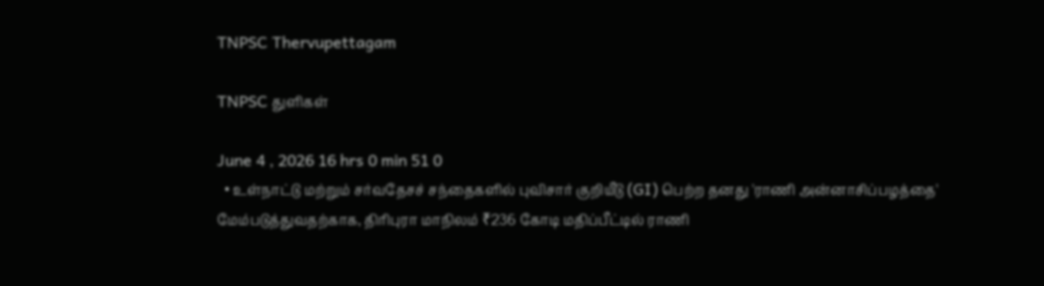TNPSC Thervupettagam

TNPSC துளிகள்

June 4 , 2026 16 hrs 0 min 51 0
  • உள்நாட்டு மற்றும் சர்வதேசச் சந்தைகளில் புவிசார் குறியீடு (GI) பெற்ற தனது 'ராணி அன்னாசிப்பழத்தை' மேம்படுத்துவதற்காக, திரிபுரா மாநிலம் ₹236 கோடி மதிப்பீட்டில் ராணி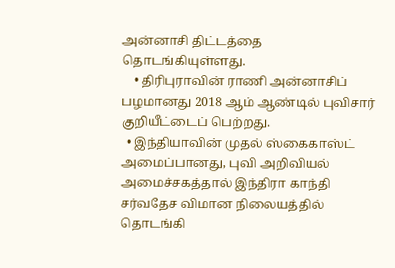அன்னாசி திட்டத்தை தொடங்கியுள்ளது.
    • திரிபுராவின் ராணி அன்னாசிப் பழமானது 2018 ஆம் ஆண்டில் புவிசார் குறியீட்டைப் பெற்றது.
  • இந்தியாவின் முதல் ஸ்கைகாஸ்ட் அமைப்பானது, புவி அறிவியல் அமைச்சகத்தால் இந்திரா காந்தி சர்வதேச விமான நிலையத்தில் தொடங்கி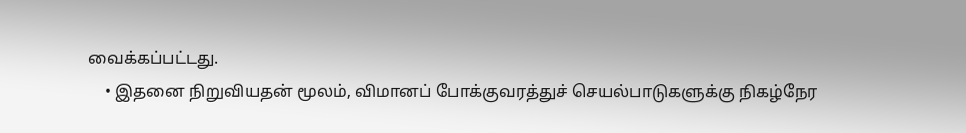வைக்கப்பட்டது.
    • இதனை நிறுவியதன் மூலம், விமானப் போக்குவரத்துச் செயல்பாடுகளுக்கு நிகழ்நேர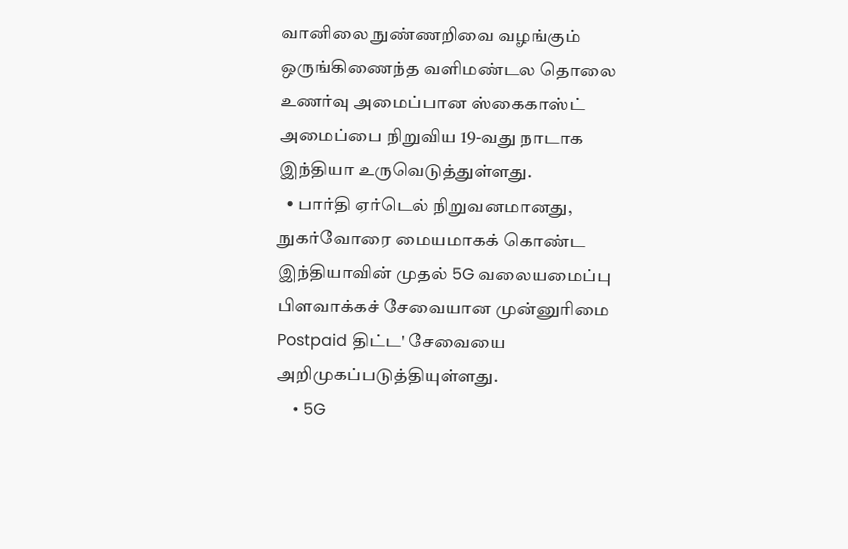வானிலை நுண்ணறிவை வழங்கும் ஒருங்கிணைந்த வளிமண்டல தொலை உணர்வு அமைப்பான ஸ்கைகாஸ்ட் அமைப்பை நிறுவிய 19-வது நாடாக இந்தியா உருவெடுத்துள்ளது.
  • பார்தி ஏர்டெல் நிறுவனமானது, நுகர்வோரை மையமாகக் கொண்ட இந்தியாவின் முதல் 5G வலையமைப்பு பிளவாக்கச் சேவையான முன்னுரிமை Postpaid திட்ட' சேவையை அறிமுகப்படுத்தியுள்ளது.
    • 5G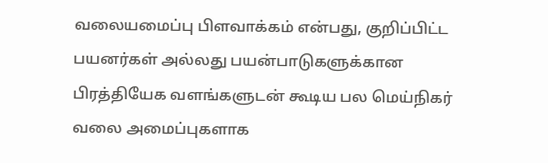வலையமைப்பு பிளவாக்கம் என்பது, குறிப்பிட்ட பயனர்கள் அல்லது பயன்பாடுகளுக்கான பிரத்தியேக வளங்களுடன் கூடிய பல மெய்நிகர் வலை அமைப்புகளாக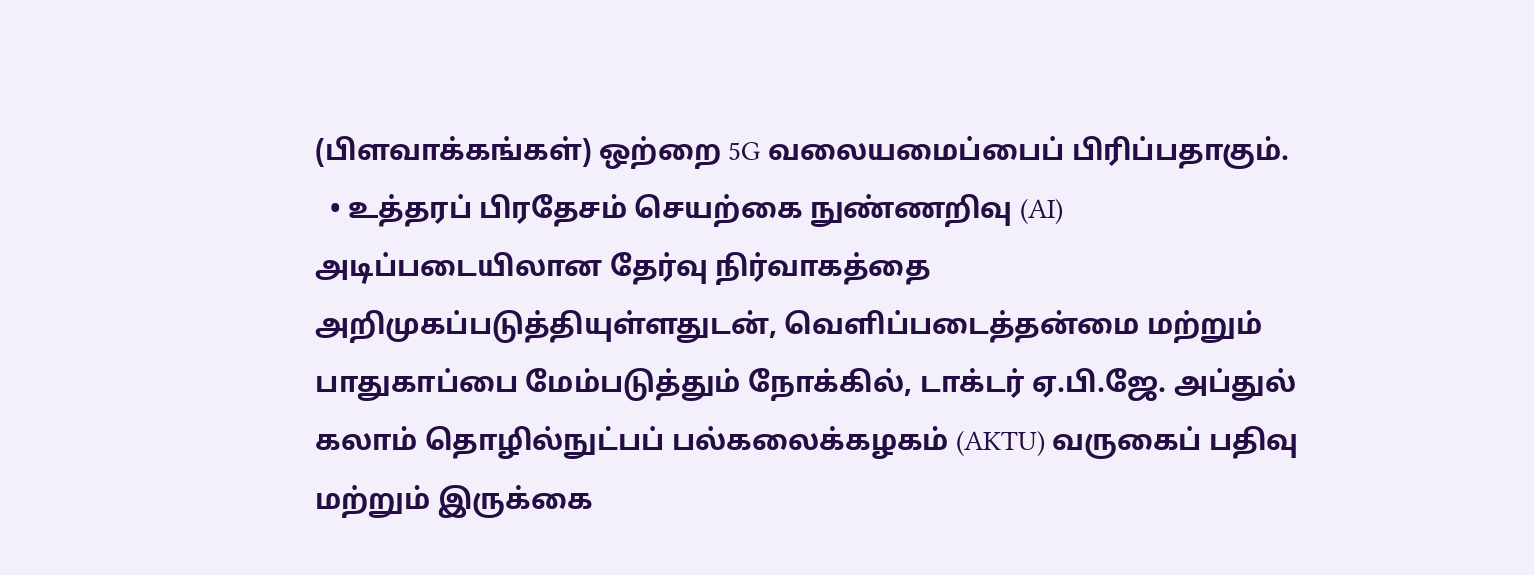(பிளவாக்கங்கள்) ஒற்றை 5G வலையமைப்பைப் பிரிப்பதாகும்.
  • உத்தரப் பிரதேசம் செயற்கை நுண்ணறிவு (AI) அடிப்படையிலான தேர்வு நிர்வாகத்தை அறிமுகப்படுத்தியுள்ளதுடன், வெளிப்படைத்தன்மை மற்றும் பாதுகாப்பை மேம்படுத்தும் நோக்கில், டாக்டர் ஏ.பி.ஜே. அப்துல் கலாம் தொழில்நுட்பப் பல்கலைக்கழகம் (AKTU) வருகைப் பதிவு மற்றும் இருக்கை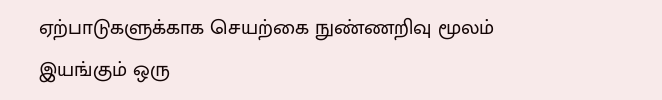ஏற்பாடுகளுக்காக செயற்கை நுண்ணறிவு மூலம் இயங்கும் ஒரு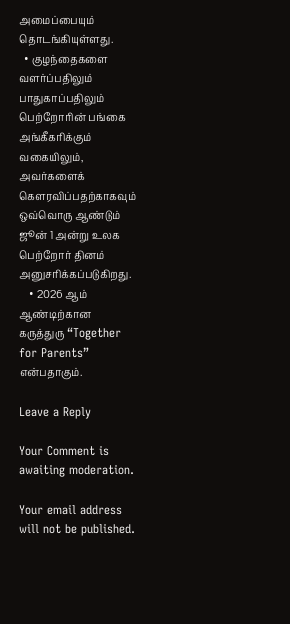அமைப்பையும் தொடங்கியுள்ளது.
  • குழந்தைகளை வளர்ப்பதிலும் பாதுகாப்பதிலும் பெற்றோரின் பங்கை அங்கீகரிக்கும் வகையிலும், அவர்களைக் கௌரவிப்பதற்காகவும் ஒவ்வொரு ஆண்டும் ஜூன் 1 அன்று உலக பெற்றோர் தினம் அனுசரிக்கப்படுகிறது.
    • 2026 ஆம் ஆண்டிற்கான கருத்துரு “Together for Parents” என்பதாகும்.

Leave a Reply

Your Comment is awaiting moderation.

Your email address will not be published.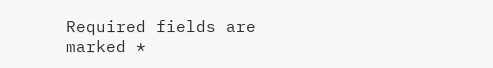Required fields are marked *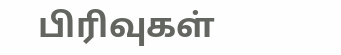பிரிவுகள்